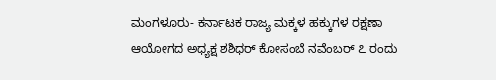ಮಂಗಳೂರು- ಕರ್ನಾಟಕ ರಾಜ್ಯ ಮಕ್ಕಳ ಹಕ್ಕುಗಳ ರಕ್ಷಣಾ ಆಯೋಗದ ಅಧ್ಯಕ್ಷ ಶಶಿಧರ್ ಕೋಸಂಬೆ ನವೆಂಬರ್ ೭ ರಂದು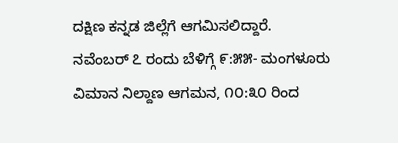ದಕ್ಷಿಣ ಕನ್ನಡ ಜಿಲ್ಲೆಗೆ ಆಗಮಿಸಲಿದ್ದಾರೆ.
ನವೆಂಬರ್ ೭ ರಂದು ಬೆಳಿಗ್ಗೆ ೯:೫೫- ಮಂಗಳೂರು ವಿಮಾನ ನಿಲ್ದಾಣ ಆಗಮನ, ೧೦:೩೦ ರಿಂದ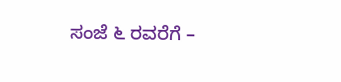ಸಂಜೆ ೬ ರವರೆಗೆ –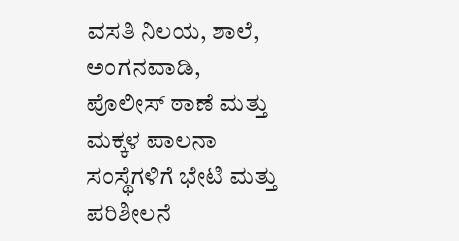ವಸತಿ ನಿಲಯ, ಶಾಲೆ, ಅಂಗನವಾಡಿ, ಪೊಲೀಸ್ ಠಾಣೆ ಮತ್ತು ಮಕ್ಕಳ ಪಾಲನಾ ಸಂಸ್ಥೆಗಳಿಗೆ ಭೇಟಿ ಮತ್ತು ಪರಿಶೀಲನೆ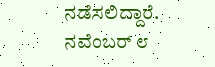ನಡೆಸಲಿದ್ದಾರೆ.
ನವೆಂಬರ್ ೮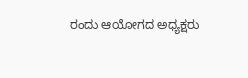ರಂದು ಆಯೋಗದ ಅಧ್ಯಕ್ಷರು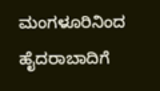ಮಂಗಳೂರಿನಿಂದ ಹೈದರಾಬಾದಿಗೆ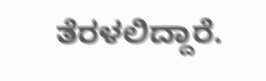ತೆರಳಲಿದ್ದಾರೆ.